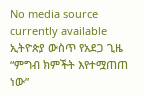No media source currently available
ኢትዮጵያ ውስጥ የአደጋ ጊዜ “ምግብ ክምችት እየተሟጠጠ ነው”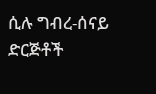ሲሉ ግብረ-ሰናይ ድርጅቶች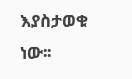እያስታወቁ ነው፡፡